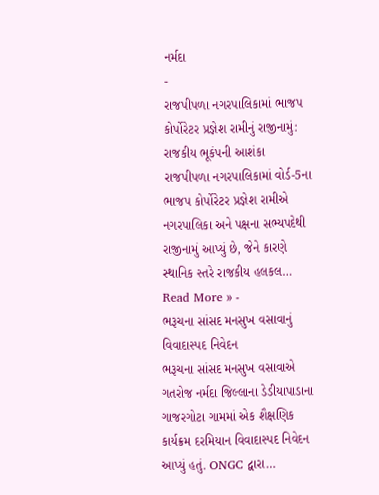નર્મદા
-
રાજપીપળા નગરપાલિકામાં ભાજપ કોર્પોરેટર પ્રજ્ઞેશ રામીનું રાજીનામું: રાજકીય ભૂકંપની આશંકા
રાજપીપળા નગરપાલિકામાં વોર્ડ-5ના ભાજપ કોર્પોરેટર પ્રજ્ઞેશ રામીએ નગરપાલિકા અને પક્ષના સભ્યપદેથી રાજીનામું આપ્યું છે, જેને કારણે સ્થાનિક સ્તરે રાજકીય હલકલ…
Read More » -
ભરૂચના સાંસદ મનસુખ વસાવાનું વિવાદાસ્પદ નિવેદન
ભરૂચના સાંસદ મનસુખ વસાવાએ ગતરોજ નર્મદા જિલ્લાના ડેડીયાપાડાના ગાજરગોટા ગામમાં એક શૈક્ષણિક કાર્યક્રમ દરમિયાન વિવાદાસ્પદ નિવેદન આપ્યું હતું. ONGC દ્વારા…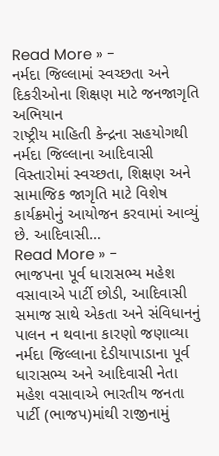Read More » -
નર્મદા જિલ્લામાં સ્વચ્છતા અને દિકરીઓના શિક્ષણ માટે જનજાગૃતિ અભિયાન
રાષ્ટ્રીય માહિતી કેન્દ્રના સહયોગથી નર્મદા જિલ્લાના આદિવાસી વિસ્તારોમાં સ્વચ્છતા, શિક્ષણ અને સામાજિક જાગૃતિ માટે વિશેષ કાર્યક્રમોનું આયોજન કરવામાં આવ્યું છે. આદિવાસી…
Read More » -
ભાજપના પૂર્વ ધારાસભ્ય મહેશ વસાવાએ પાર્ટી છોડી, આદિવાસી સમાજ સાથે એકતા અને સંવિધાનનું પાલન ન થવાના કારણો જણાવ્યા
નર્મદા જિલ્લાના દેડીયાપાડાના પૂર્વ ધારાસભ્ય અને આદિવાસી નેતા મહેશ વસાવાએ ભારતીય જનતા પાર્ટી (ભાજપ)માંથી રાજીનામું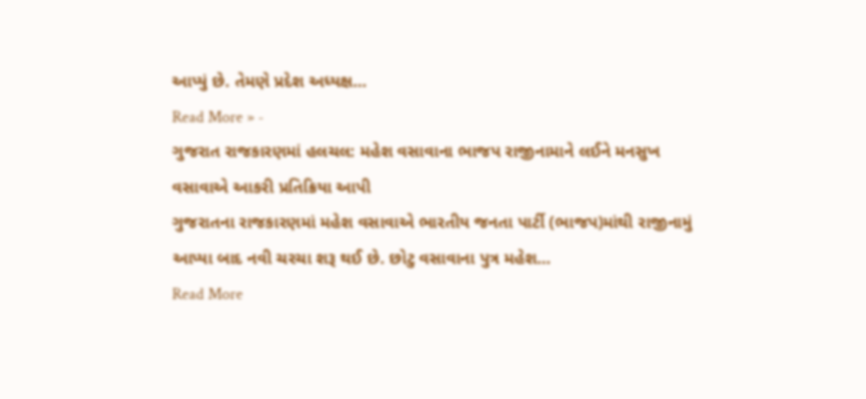આપ્યું છે. તેમણે પ્રદેશ અધ્યક્ષ…
Read More » -
ગુજરાત રાજકારણમાં હલચલ: મહેશ વસાવાના ભાજપ રાજીનામાને લઈને મનસુખ વસાવાએ આકરી પ્રતિક્રિયા આપી
ગુજરાતના રાજકારણમાં મહેશ વસાવાએ ભારતીય જનતા પાર્ટી (ભાજપ)માંથી રાજીનામું આપ્યા બાદ નવી ચરચા શરૂ થઈ છે. છોટુ વસાવાના પુત્ર મહેશ…
Read More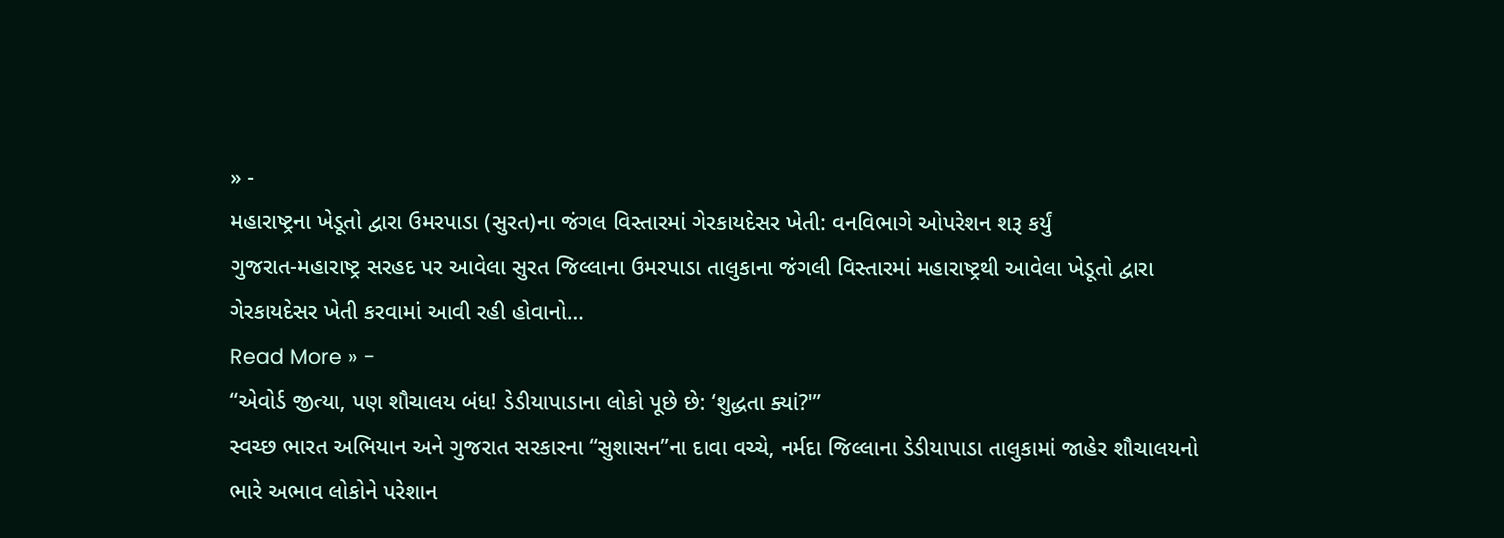» -
મહારાષ્ટ્રના ખેડૂતો દ્વારા ઉમરપાડા (સુરત)ના જંગલ વિસ્તારમાં ગેરકાયદેસર ખેતી: વનવિભાગે ઓપરેશન શરૂ કર્યું
ગુજરાત-મહારાષ્ટ્ર સરહદ પર આવેલા સુરત જિલ્લાના ઉમરપાડા તાલુકાના જંગલી વિસ્તારમાં મહારાષ્ટ્રથી આવેલા ખેડૂતો દ્વારા ગેરકાયદેસર ખેતી કરવામાં આવી રહી હોવાનો…
Read More » -
“એવોર્ડ જીત્યા, પણ શૌચાલય બંધ! ડેડીયાપાડાના લોકો પૂછે છે: ‘શુદ્ધતા ક્યાં?'”
સ્વચ્છ ભારત અભિયાન અને ગુજરાત સરકારના “સુશાસન”ના દાવા વચ્ચે, નર્મદા જિલ્લાના ડેડીયાપાડા તાલુકામાં જાહેર શૌચાલયનો ભારે અભાવ લોકોને પરેશાન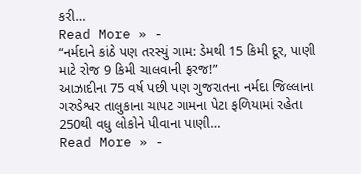કરી…
Read More » -
“નર્મદાને કાંઠે પણ તરસ્યું ગામ: ડેમથી 15 કિમી દૂર, પાણી માટે રોજ 9 કિમી ચાલવાની ફરજ!”
આઝાદીના 75 વર્ષ પછી પણ ગુજરાતના નર્મદા જિલ્લાના ગરુડેશ્વર તાલુકાના ચાપટ ગામના પેટા ફળિયામાં રહેતા 250થી વધુ લોકોને પીવાના પાણી…
Read More » -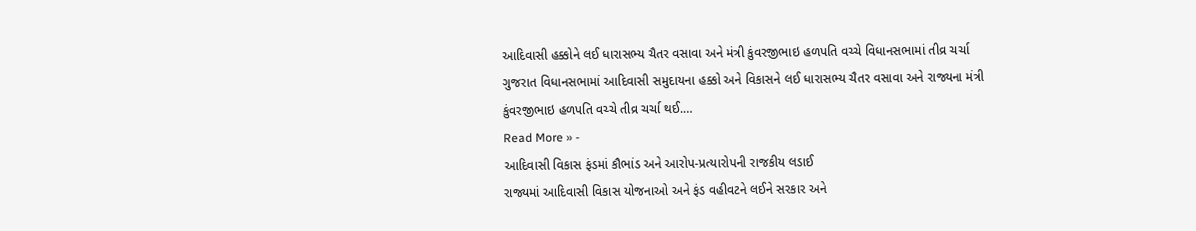આદિવાસી હક્કોને લઈ ધારાસભ્ય ચૈતર વસાવા અને મંત્રી કુંવરજીભાઇ હળપતિ વચ્ચે વિધાનસભામાં તીવ્ર ચર્ચા
ગુજરાત વિધાનસભામાં આદિવાસી સમુદાયના હક્કો અને વિકાસને લઈ ધારાસભ્ય ચૈતર વસાવા અને રાજ્યના મંત્રી કુંવરજીભાઇ હળપતિ વચ્ચે તીવ્ર ચર્ચા થઈ.…
Read More » -
આદિવાસી વિકાસ ફંડમાં કૌભાંડ અને આરોપ-પ્રત્યારોપની રાજકીય લડાઈ
રાજ્યમાં આદિવાસી વિકાસ યોજનાઓ અને ફંડ વહીવટને લઈને સરકાર અને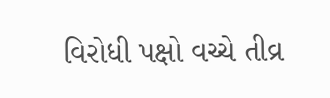વિરોધી પક્ષો વચ્ચે તીવ્ર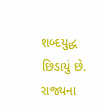શબ્દયુદ્ધ છિડાયું છે. રાજ્યના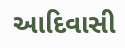આદિવાસી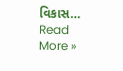વિકાસ…
Read More »